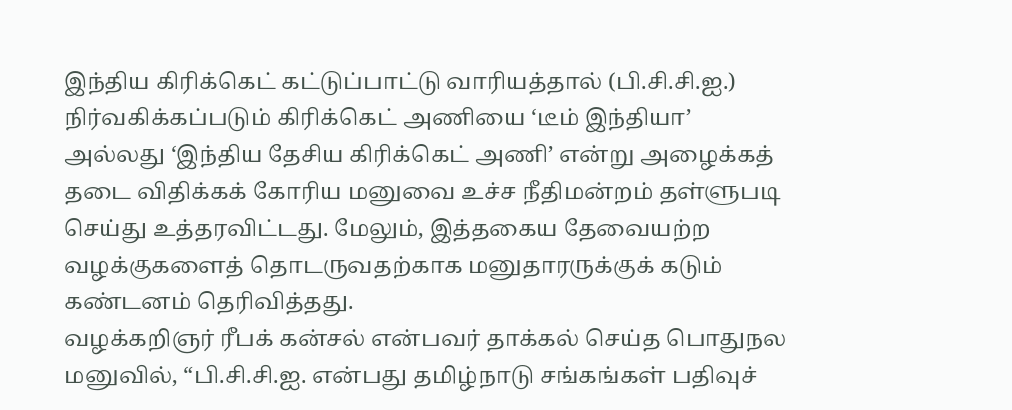இந்திய கிரிக்கெட் கட்டுப்பாட்டு வாரியத்தால் (பி.சி.சி.ஐ.) நிர்வகிக்கப்படும் கிரிக்கெட் அணியை ‘டீம் இந்தியா’ அல்லது ‘இந்திய தேசிய கிரிக்கெட் அணி’ என்று அழைக்கத் தடை விதிக்கக் கோரிய மனுவை உச்ச நீதிமன்றம் தள்ளுபடி செய்து உத்தரவிட்டது. மேலும், இத்தகைய தேவையற்ற வழக்குகளைத் தொடருவதற்காக மனுதாரருக்குக் கடும் கண்டனம் தெரிவித்தது.
வழக்கறிஞர் ரீபக் கன்சல் என்பவர் தாக்கல் செய்த பொதுநல மனுவில், “பி.சி.சி.ஐ. என்பது தமிழ்நாடு சங்கங்கள் பதிவுச்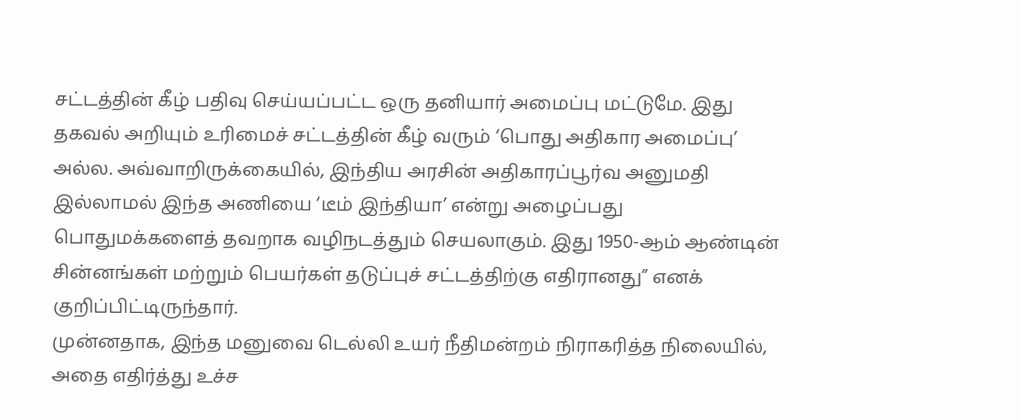சட்டத்தின் கீழ் பதிவு செய்யப்பட்ட ஒரு தனியார் அமைப்பு மட்டுமே. இது தகவல் அறியும் உரிமைச் சட்டத்தின் கீழ் வரும் ‘பொது அதிகார அமைப்பு’ அல்ல. அவ்வாறிருக்கையில், இந்திய அரசின் அதிகாரப்பூர்வ அனுமதி இல்லாமல் இந்த அணியை ‘டீம் இந்தியா’ என்று அழைப்பது பொதுமக்களைத் தவறாக வழிநடத்தும் செயலாகும். இது 1950-ஆம் ஆண்டின் சின்னங்கள் மற்றும் பெயர்கள் தடுப்புச் சட்டத்திற்கு எதிரானது” எனக் குறிப்பிட்டிருந்தார்.
முன்னதாக, இந்த மனுவை டெல்லி உயர் நீதிமன்றம் நிராகரித்த நிலையில், அதை எதிர்த்து உச்ச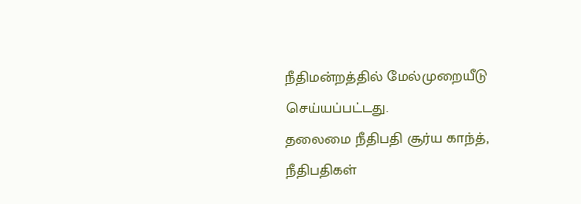நீதிமன்றத்தில் மேல்முறையீடு செய்யப்பட்டது.
தலைமை நீதிபதி சூர்ய காந்த், நீதிபதிகள்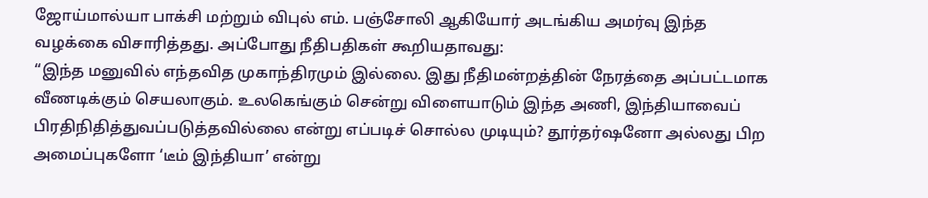ஜோய்மால்யா பாக்சி மற்றும் விபுல் எம். பஞ்சோலி ஆகியோர் அடங்கிய அமர்வு இந்த வழக்கை விசாரித்தது. அப்போது நீதிபதிகள் கூறியதாவது:
“இந்த மனுவில் எந்தவித முகாந்திரமும் இல்லை. இது நீதிமன்றத்தின் நேரத்தை அப்பட்டமாக வீணடிக்கும் செயலாகும். உலகெங்கும் சென்று விளையாடும் இந்த அணி, இந்தியாவைப் பிரதிநிதித்துவப்படுத்தவில்லை என்று எப்படிச் சொல்ல முடியும்? தூர்தர்ஷனோ அல்லது பிற அமைப்புகளோ ‘டீம் இந்தியா’ என்று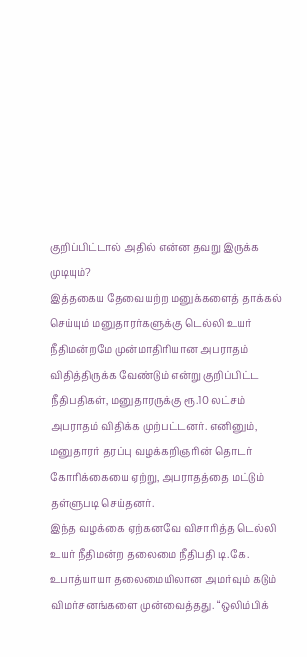குறிப்பிட்டால் அதில் என்ன தவறு இருக்க முடியும்?
இத்தகைய தேவையற்ற மனுக்களைத் தாக்கல் செய்யும் மனுதாரர்களுக்கு டெல்லி உயர் நீதிமன்றமே முன்மாதிரியான அபராதம் விதித்திருக்க வேண்டும் என்று குறிப்பிட்ட நீதிபதிகள், மனுதாரருக்கு ரூ.10 லட்சம் அபராதம் விதிக்க முற்பட்டனர். எனினும், மனுதாரர் தரப்பு வழக்கறிஞரின் தொடர் கோரிக்கையை ஏற்று, அபராதத்தை மட்டும் தள்ளுபடி செய்தனர்.
இந்த வழக்கை ஏற்கனவே விசாரித்த டெல்லி உயர் நீதிமன்ற தலைமை நீதிபதி டி.கே. உபாத்யாயா தலைமையிலான அமர்வும் கடும் விமர்சனங்களை முன்வைத்தது. “ஒலிம்பிக்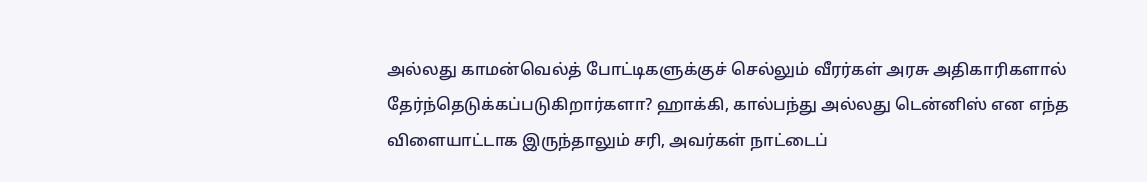அல்லது காமன்வெல்த் போட்டிகளுக்குச் செல்லும் வீரர்கள் அரசு அதிகாரிகளால் தேர்ந்தெடுக்கப்படுகிறார்களா? ஹாக்கி, கால்பந்து அல்லது டென்னிஸ் என எந்த விளையாட்டாக இருந்தாலும் சரி, அவர்கள் நாட்டைப்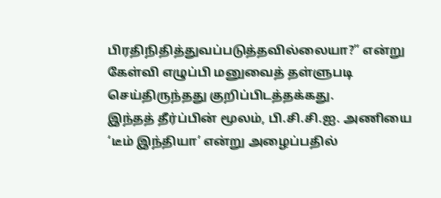பிரதிநிதித்துவப்படுத்தவில்லையா?” என்று கேள்வி எழுப்பி மனுவைத் தள்ளுபடி செய்திருந்தது குறிப்பிடத்தக்கது.
இந்தத் தீர்ப்பின் மூலம், பி.சி.சி.ஐ. அணியை ‘டீம் இந்தியா’ என்று அழைப்பதில்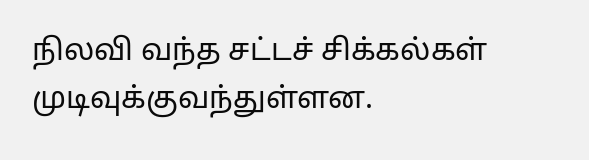நிலவி வந்த சட்டச் சிக்கல்கள் முடிவுக்குவந்துள்ளன.